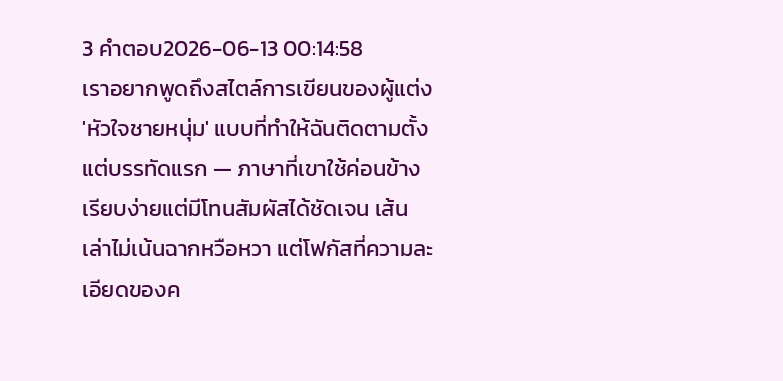3 คำตอบ2026-06-13 00:14:58
เราอยากพูดถึงสไตล์การเขียนของผู้แต่ง 'หัวใจชายหนุ่ม' แบบที่ทำให้ฉันติดตามตั้งแต่บรรทัดแรก — ภาษาที่เขาใช้ค่อนข้างเรียบง่ายแต่มีโทนสัมผัสได้ชัดเจน เส้นเล่าไม่เน้นฉากหวือหวา แต่โฟกัสที่ความละเอียดของค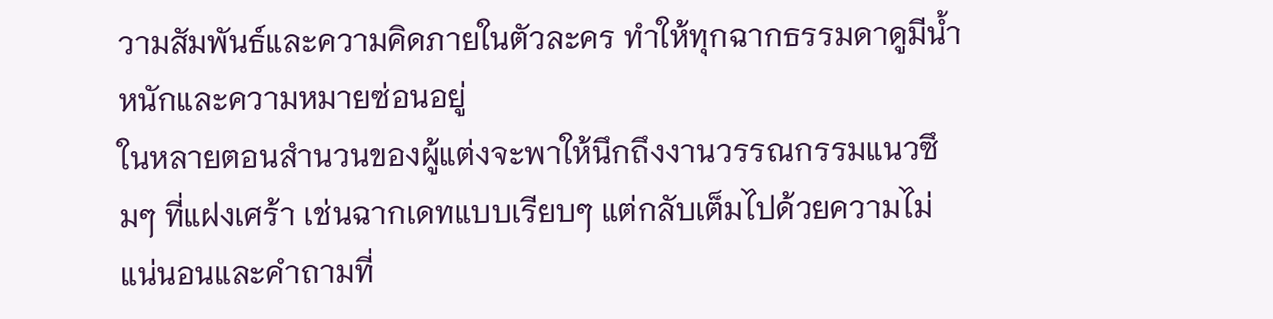วามสัมพันธ์และความคิดภายในตัวละคร ทำให้ทุกฉากธรรมดาดูมีน้ำหนักและความหมายซ่อนอยู่
ในหลายตอนสำนวนของผู้แต่งจะพาให้นึกถึงงานวรรณกรรมแนวซึมๆ ที่แฝงเศร้า เช่นฉากเดทแบบเรียบๆ แต่กลับเต็มไปด้วยความไม่แน่นอนและคำถามที่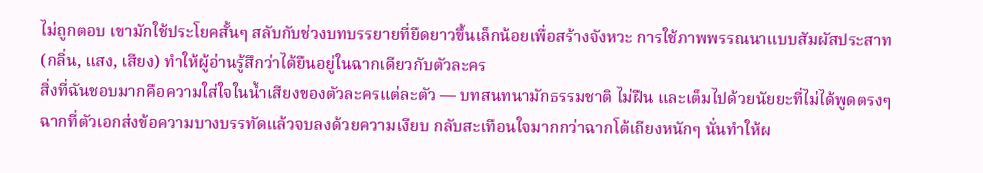ไม่ถูกตอบ เขามักใช้ประโยคสั้นๆ สลับกับช่วงบทบรรยายที่ยืดยาวขึ้นเล็กน้อยเพื่อสร้างจังหวะ การใช้ภาพพรรณนาแบบสัมผัสประสาท (กลิ่น, แสง, เสียง) ทำให้ผู้อ่านรู้สึกว่าได้ยืนอยู่ในฉากเดียวกับตัวละคร
สิ่งที่ฉันชอบมากคือความใส่ใจในน้ำเสียงของตัวละครแต่ละตัว — บทสนทนามักธรรมชาติ ไม่ฝืน และเต็มไปด้วยนัยยะที่ไม่ได้พูดตรงๆ ฉากที่ตัวเอกส่งข้อความบางบรรทัดแล้วจบลงด้วยความเงียบ กลับสะเทือนใจมากกว่าฉากโต้เถียงหนักๆ นั่นทำให้ผ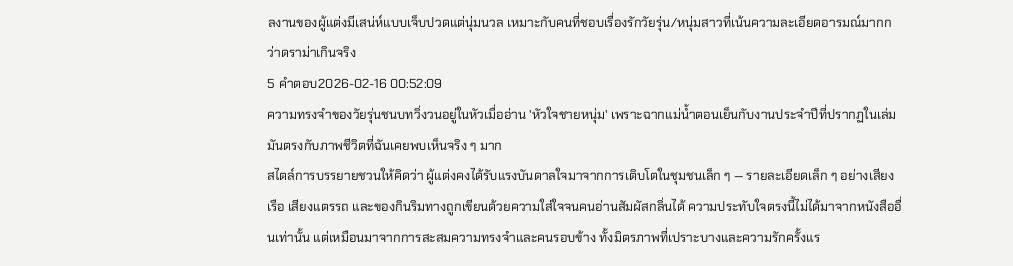ลงานของผู้แต่งมีเสน่ห์แบบเจ็บปวดแต่นุ่มนวล เหมาะกับคนที่ชอบเรื่องรักวัยรุ่น/หนุ่มสาวที่เน้นความละเอียดอารมณ์มากกว่าดราม่าเกินจริง
5 คำตอบ2026-02-16 00:52:09
ความทรงจำของวัยรุ่นชนบทวิ่งวนอยู่ในหัวเมื่ออ่าน 'หัวใจชายหนุ่ม' เพราะฉากแม่น้ำตอนเย็นกับงานประจำปีที่ปรากฏในเล่มมันตรงกับภาพชีวิตที่ฉันเคยพบเห็นจริง ๆ มาก
สไตล์การบรรยายชวนให้คิดว่า ผู้แต่งคงได้รับแรงบันดาลใจมาจากการเติบโตในชุมชนเล็ก ๆ — รายละเอียดเล็ก ๆ อย่างเสียงเรือ เสียงแตรรถ และของกินริมทางถูกเขียนด้วยความใส่ใจจนคนอ่านสัมผัสกลิ่นได้ ความประทับใจตรงนี้ไม่ได้มาจากหนังสืออื่นเท่านั้น แต่เหมือนมาจากการสะสมความทรงจำและคนรอบข้าง ทั้งมิตรภาพที่เปราะบางและความรักครั้งแร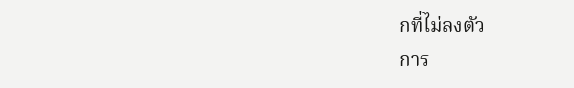กที่ไม่ลงตัว
การ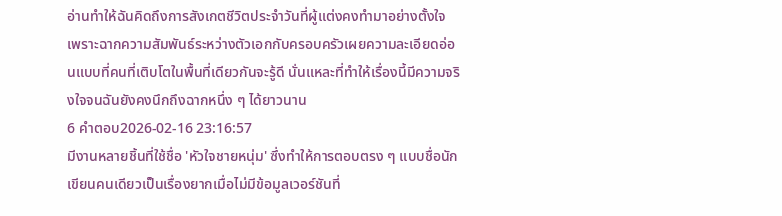อ่านทำให้ฉันคิดถึงการสังเกตชีวิตประจำวันที่ผู้แต่งคงทำมาอย่างตั้งใจ เพราะฉากความสัมพันธ์ระหว่างตัวเอกกับครอบครัวเผยความละเอียดอ่อนแบบที่คนที่เติบโตในพื้นที่เดียวกันจะรู้ดี นั่นแหละที่ทำให้เรื่องนี้มีความจริงใจจนฉันยังคงนึกถึงฉากหนึ่ง ๆ ได้ยาวนาน
6 คำตอบ2026-02-16 23:16:57
มีงานหลายชิ้นที่ใช้ชื่อ 'หัวใจชายหนุ่ม' ซึ่งทำให้การตอบตรง ๆ แบบชื่อนักเขียนคนเดียวเป็นเรื่องยากเมื่อไม่มีข้อมูลเวอร์ชันที่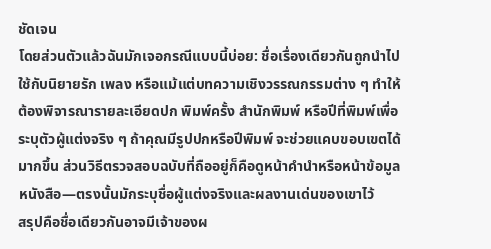ชัดเจน
โดยส่วนตัวแล้วฉันมักเจอกรณีแบบนี้บ่อย: ชื่อเรื่องเดียวกันถูกนำไปใช้กับนิยายรัก เพลง หรือแม้แต่บทความเชิงวรรณกรรมต่าง ๆ ทำให้ต้องพิจารณารายละเอียดปก พิมพ์ครั้ง สำนักพิมพ์ หรือปีที่พิมพ์เพื่อระบุตัวผู้แต่งจริง ๆ ถ้าคุณมีรูปปกหรือปีพิมพ์ จะช่วยแคบขอบเขตได้มากขึ้น ส่วนวิธีตรวจสอบฉบับที่ถืออยู่ก็คือดูหน้าคำนำหรือหน้าข้อมูลหนังสือ—ตรงนั้นมักระบุชื่อผู้แต่งจริงและผลงานเด่นของเขาไว้
สรุปคือชื่อเดียวกันอาจมีเจ้าของผ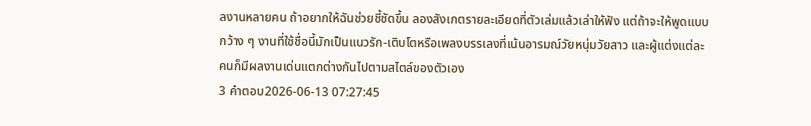ลงานหลายคน ถ้าอยากให้ฉันช่วยชี้ชัดขึ้น ลองสังเกตรายละเอียดที่ตัวเล่มแล้วเล่าให้ฟัง แต่ถ้าจะให้พูดแบบกว้าง ๆ งานที่ใช้ชื่อนี้มักเป็นแนวรัก-เติบโตหรือเพลงบรรเลงที่เน้นอารมณ์วัยหนุ่มวัยสาว และผู้แต่งแต่ละคนก็มีผลงานเด่นแตกต่างกันไปตามสไตล์ของตัวเอง
3 คำตอบ2026-06-13 07:27:45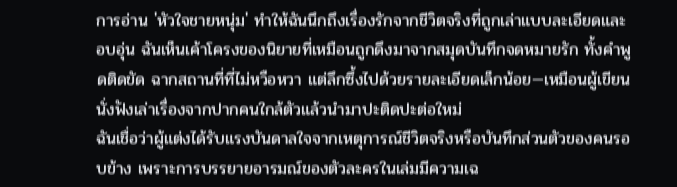การอ่าน 'หัวใจชายหนุ่ม' ทำให้ฉันนึกถึงเรื่องรักจากชีวิตจริงที่ถูกเล่าแบบละเอียดและอบอุ่น ฉันเห็นเค้าโครงของนิยายที่เหมือนถูกดึงมาจากสมุดบันทึกจดหมายรัก ทั้งคำพูดติดขัด ฉากสถานที่ที่ไม่หวือหวา แต่ลึกซึ้งไปด้วยรายละเอียดเล็กน้อย—เหมือนผู้เขียนนั่งฟังเล่าเรื่องจากปากคนใกล้ตัวแล้วนำมาปะติดปะต่อใหม่
ฉันเชื่อว่าผู้แต่งได้รับแรงบันดาลใจจากเหตุการณ์ชีวิตจริงหรือบันทึกส่วนตัวของคนรอบข้าง เพราะการบรรยายอารมณ์ของตัวละครในเล่มมีความเฉ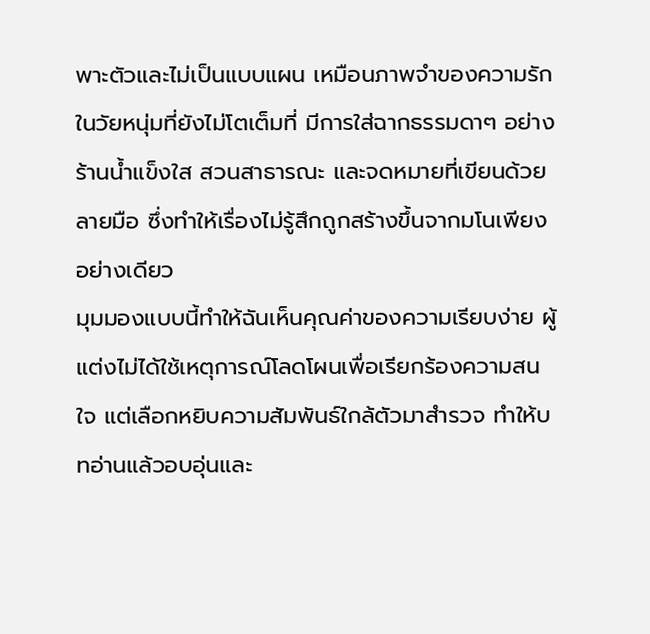พาะตัวและไม่เป็นแบบแผน เหมือนภาพจำของความรักในวัยหนุ่มที่ยังไม่โตเต็มที่ มีการใส่ฉากธรรมดาๆ อย่างร้านน้ำแข็งใส สวนสาธารณะ และจดหมายที่เขียนด้วยลายมือ ซึ่งทำให้เรื่องไม่รู้สึกถูกสร้างขึ้นจากมโนเพียงอย่างเดียว
มุมมองแบบนี้ทำให้ฉันเห็นคุณค่าของความเรียบง่าย ผู้แต่งไม่ได้ใช้เหตุการณ์โลดโผนเพื่อเรียกร้องความสนใจ แต่เลือกหยิบความสัมพันธ์ใกล้ตัวมาสำรวจ ทำให้บทอ่านแล้วอบอุ่นและ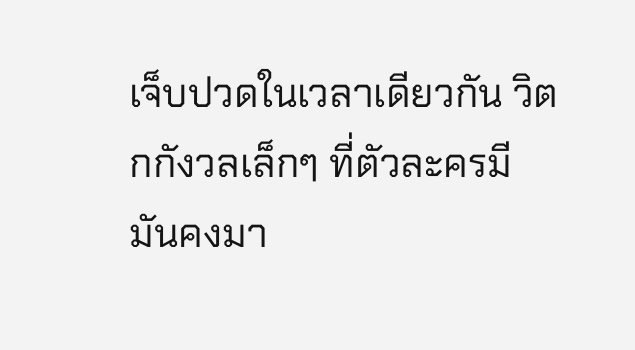เจ็บปวดในเวลาเดียวกัน วิตกกังวลเล็กๆ ที่ตัวละครมีมันคงมา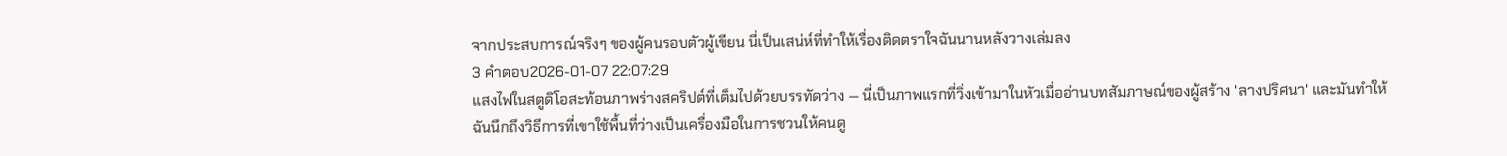จากประสบการณ์จริงๆ ของผู้คนรอบตัวผู้เขียน นี่เป็นเสน่ห์ที่ทำให้เรื่องติดตราใจฉันนานหลังวางเล่มลง
3 คำตอบ2026-01-07 22:07:29
แสงไฟในสตูดิโอสะท้อนภาพร่างสคริปต์ที่เต็มไปด้วยบรรทัดว่าง — นี่เป็นภาพแรกที่วิ่งเข้ามาในหัวเมื่ออ่านบทสัมภาษณ์ของผู้สร้าง 'ลางปริศนา' และมันทำให้ฉันนึกถึงวิธีการที่เขาใช้พื้นที่ว่างเป็นเครื่องมือในการชวนให้คนดู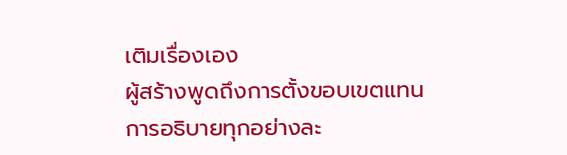เติมเรื่องเอง
ผู้สร้างพูดถึงการตั้งขอบเขตแทนการอธิบายทุกอย่างละ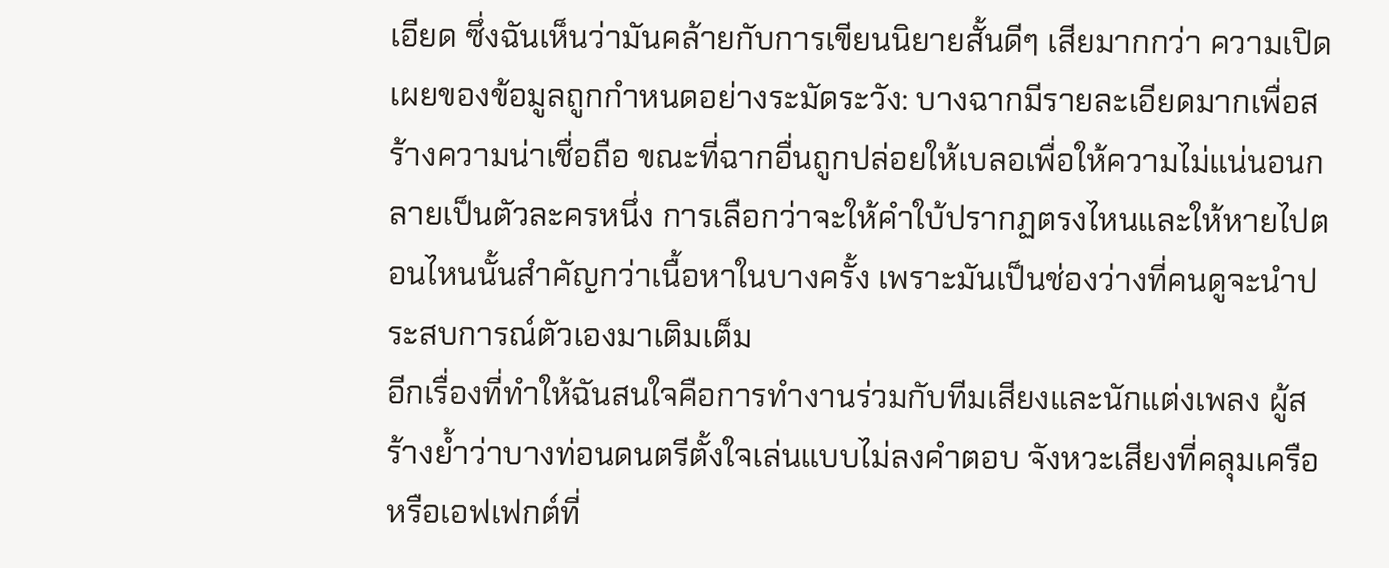เอียด ซึ่งฉันเห็นว่ามันคล้ายกับการเขียนนิยายสั้นดีๆ เสียมากกว่า ความเปิดเผยของข้อมูลถูกกำหนดอย่างระมัดระวัง: บางฉากมีรายละเอียดมากเพื่อสร้างความน่าเชื่อถือ ขณะที่ฉากอื่นถูกปล่อยให้เบลอเพื่อให้ความไม่แน่นอนกลายเป็นตัวละครหนึ่ง การเลือกว่าจะให้คำใบ้ปรากฏตรงไหนและให้หายไปตอนไหนนั้นสำคัญกว่าเนื้อหาในบางครั้ง เพราะมันเป็นช่องว่างที่คนดูจะนำประสบการณ์ตัวเองมาเติมเต็ม
อีกเรื่องที่ทำให้ฉันสนใจคือการทำงานร่วมกับทีมเสียงและนักแต่งเพลง ผู้สร้างย้ำว่าบางท่อนดนตรีตั้งใจเล่นแบบไม่ลงคำตอบ จังหวะเสียงที่คลุมเครือหรือเอฟเฟกต์ที่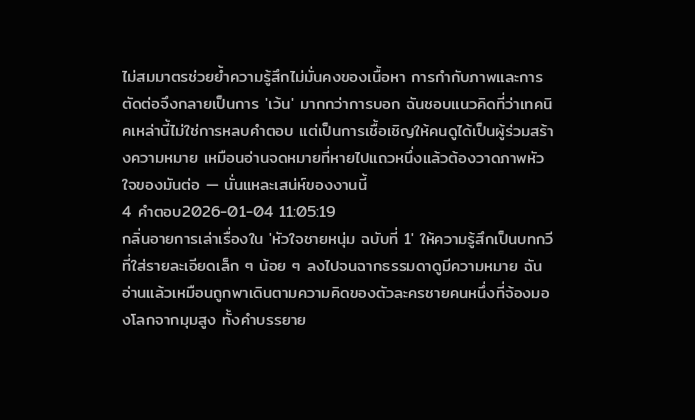ไม่สมมาตรช่วยย้ำความรู้สึกไม่มั่นคงของเนื้อหา การกำกับภาพและการตัดต่อจึงกลายเป็นการ 'เว้น' มากกว่าการบอก ฉันชอบแนวคิดที่ว่าเทคนิคเหล่านี้ไม่ใช่การหลบคำตอบ แต่เป็นการเชื้อเชิญให้คนดูได้เป็นผู้ร่วมสร้างความหมาย เหมือนอ่านจดหมายที่หายไปแถวหนึ่งแล้วต้องวาดภาพหัวใจของมันต่อ — นั่นแหละเสน่ห์ของงานนี้
4 คำตอบ2026-01-04 11:05:19
กลิ่นอายการเล่าเรื่องใน 'หัวใจชายหนุ่ม ฉบับที่ 1' ให้ความรู้สึกเป็นบทกวีที่ใส่รายละเอียดเล็ก ๆ น้อย ๆ ลงไปจนฉากธรรมดาดูมีความหมาย ฉันอ่านแล้วเหมือนถูกพาเดินตามความคิดของตัวละครชายคนหนึ่งที่จ้องมองโลกจากมุมสูง ทั้งคำบรรยาย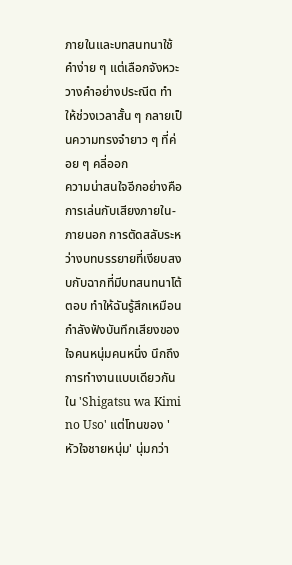ภายในและบทสนทนาใช้คำง่าย ๆ แต่เลือกจังหวะวางคำอย่างประณีต ทำให้ช่วงเวลาสั้น ๆ กลายเป็นความทรงจำยาว ๆ ที่ค่อย ๆ คลี่ออก
ความน่าสนใจอีกอย่างคือการเล่นกับเสียงภายใน-ภายนอก การตัดสลับระหว่างบทบรรยายที่เงียบสงบกับฉากที่มีบทสนทนาโต้ตอบ ทำให้ฉันรู้สึกเหมือนกำลังฟังบันทึกเสียงของใจคนหนุ่มคนหนึ่ง นึกถึงการทำงานแบบเดียวกันใน 'Shigatsu wa Kimi no Uso' แต่โทนของ 'หัวใจชายหนุ่ม' นุ่มกว่า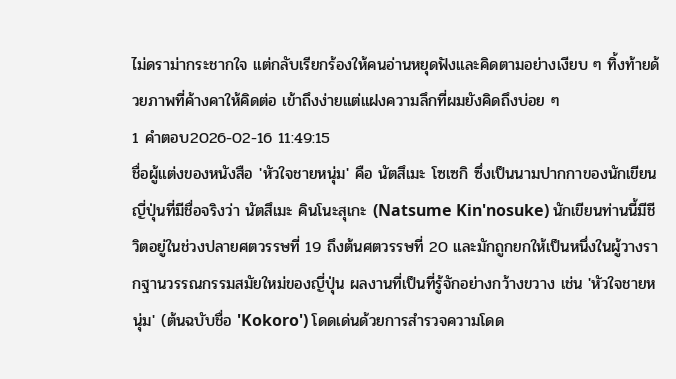ไม่ดราม่ากระชากใจ แต่กลับเรียกร้องให้คนอ่านหยุดฟังและคิดตามอย่างเงียบ ๆ ทิ้งท้ายด้วยภาพที่ค้างคาให้คิดต่อ เข้าถึงง่ายแต่แฝงความลึกที่ผมยังคิดถึงบ่อย ๆ
1 คำตอบ2026-02-16 11:49:15
ชื่อผู้แต่งของหนังสือ 'หัวใจชายหนุ่ม' คือ นัตสึเมะ โซเซกิ ซึ่งเป็นนามปากกาของนักเขียนญี่ปุ่นที่มีชื่อจริงว่า นัตสึเมะ คินโนะสุเกะ (Natsume Kin'nosuke) นักเขียนท่านนี้มีชีวิตอยู่ในช่วงปลายศตวรรษที่ 19 ถึงต้นศตวรรษที่ 20 และมักถูกยกให้เป็นหนึ่งในผู้วางรากฐานวรรณกรรมสมัยใหม่ของญี่ปุ่น ผลงานที่เป็นที่รู้จักอย่างกว้างขวาง เช่น 'หัวใจชายหนุ่ม' (ต้นฉบับชื่อ 'Kokoro') โดดเด่นด้วยการสำรวจความโดด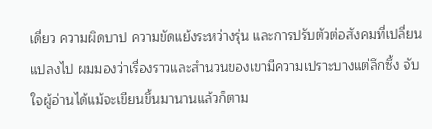เดี่ยว ความผิดบาป ความขัดแย้งระหว่างรุ่น และการปรับตัวต่อสังคมที่เปลี่ยนแปลงไป ผมมองว่าเรื่องราวและสำนวนของเขามีความเปราะบางแต่ลึกซึ้ง จับใจผู้อ่านได้แม้จะเขียนขึ้นมานานแล้วก็ตาม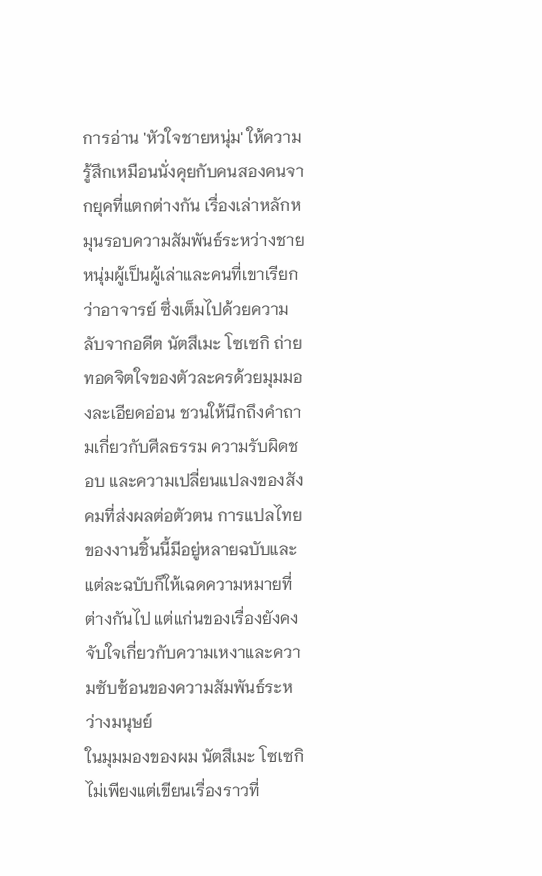การอ่าน 'หัวใจชายหนุ่ม' ให้ความรู้สึกเหมือนนั่งคุยกับคนสองคนจากยุคที่แตกต่างกัน เรื่องเล่าหลักหมุนรอบความสัมพันธ์ระหว่างชายหนุ่มผู้เป็นผู้เล่าและคนที่เขาเรียกว่าอาจารย์ ซึ่งเต็มไปด้วยความลับจากอดีต นัตสึเมะ โซเซกิ ถ่ายทอดจิตใจของตัวละครด้วยมุมมองละเอียดอ่อน ชวนให้นึกถึงคำถามเกี่ยวกับศีลธรรม ความรับผิดชอบ และความเปลี่ยนแปลงของสังคมที่ส่งผลต่อตัวตน การแปลไทยของงานชิ้นนี้มีอยู่หลายฉบับและแต่ละฉบับก็ให้เฉดความหมายที่ต่างกันไป แต่แก่นของเรื่องยังคงจับใจเกี่ยวกับความเหงาและความซับซ้อนของความสัมพันธ์ระหว่างมนุษย์
ในมุมมองของผม นัตสึเมะ โซเซกิ ไม่เพียงแต่เขียนเรื่องราวที่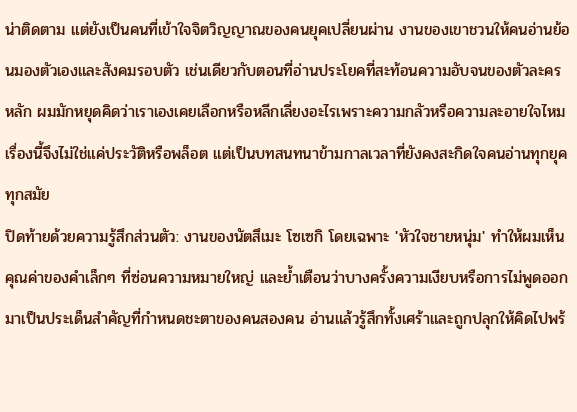น่าติดตาม แต่ยังเป็นคนที่เข้าใจจิตวิญญาณของคนยุคเปลี่ยนผ่าน งานของเขาชวนให้คนอ่านย้อนมองตัวเองและสังคมรอบตัว เช่นเดียวกับตอนที่อ่านประโยคที่สะท้อนความอับจนของตัวละครหลัก ผมมักหยุดคิดว่าเราเองเคยเลือกหรือหลีกเลี่ยงอะไรเพราะความกลัวหรือความละอายใจไหม เรื่องนี้จึงไม่ใช่แค่ประวัติหรือพล็อต แต่เป็นบทสนทนาข้ามกาลเวลาที่ยังคงสะกิดใจคนอ่านทุกยุคทุกสมัย
ปิดท้ายด้วยความรู้สึกส่วนตัว: งานของนัตสึเมะ โซเซกิ โดยเฉพาะ 'หัวใจชายหนุ่ม' ทำให้ผมเห็นคุณค่าของคำเล็กๆ ที่ซ่อนความหมายใหญ่ และย้ำเตือนว่าบางครั้งความเงียบหรือการไม่พูดออกมาเป็นประเด็นสำคัญที่กำหนดชะตาของคนสองคน อ่านแล้วรู้สึกทั้งเศร้าและถูกปลุกให้คิดไปพร้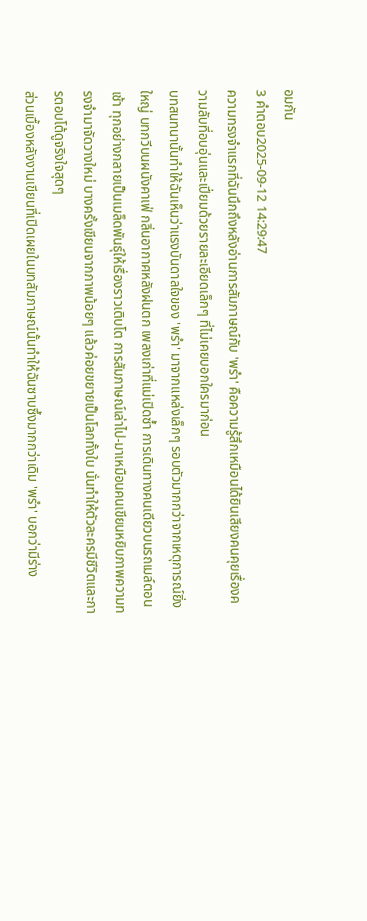อมกัน
3 คำตอบ2025-09-12 14:29:47
ความทรงจำแรกที่ฉันนึกถึงหลังอ่านการสัมภาษณ์กับ 'พรำ' คือความรู้สึกเหมือนได้ยินเสียงคนคุยเรื่องความลับที่อบอุ่นและเปี่ยมด้วยรายละเอียดเล็กๆ ที่ไม่เคยบอกใครมาก่อน
บทสนทนานั้นทำให้ฉันเห็นว่าแรงบันดาลใจของ 'พรำ' มาจากแหล่งเล็กๆ รอบตัวมากกว่าจากเหตุการณ์ยิ่งใหญ่ บทกวีบนผนังคาเฟ่ กลิ่นอากาศหลังฝนตก เพลงเก่าที่แม่เปิดซ้ำ การเดินทางคนเดียวบนรถเมล์ตอนเช้า ทุกอย่างกลายเป็นเมล็ดพันธุ์ให้เรื่องราวเติบโต การสัมภาษณ์เล่าไป-มาเหมือนคนเขียนหยิบภาพความทรงจำมาจัดวางใหม่ บางครั้งเขียนจากภาพน้อยๆ แล้วค่อยขยายเป็นโลกทั้งใบ นั่นทำให้ตัวละครมีชีวิตและการตอบโต้ดูจริงใจสุดๆ
ส่วนเบื้องหลังงานเขียนที่เปิดเผยในบทสัมภาษณ์นั้นทำให้ฉันซาบซึ้งมากกว่าเดิม 'พรำ' บอกว่ามีร่าง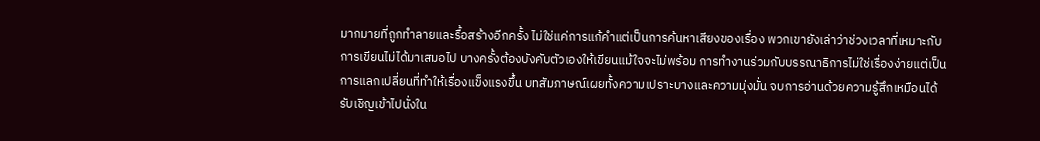มากมายที่ถูกทำลายและรื้อสร้างอีกครั้ง ไม่ใช่แค่การแก้คำแต่เป็นการค้นหาเสียงของเรื่อง พวกเขายังเล่าว่าช่วงเวลาที่เหมาะกับการเขียนไม่ได้มาเสมอไป บางครั้งต้องบังคับตัวเองให้เขียนแม้ใจจะไม่พร้อม การทำงานร่วมกับบรรณาธิการไม่ใช่เรื่องง่ายแต่เป็นการแลกเปลี่ยนที่ทำให้เรื่องแข็งแรงขึ้น บทสัมภาษณ์เผยทั้งความเปราะบางและความมุ่งมั่น จบการอ่านด้วยความรู้สึกเหมือนได้รับเชิญเข้าไปนั่งใน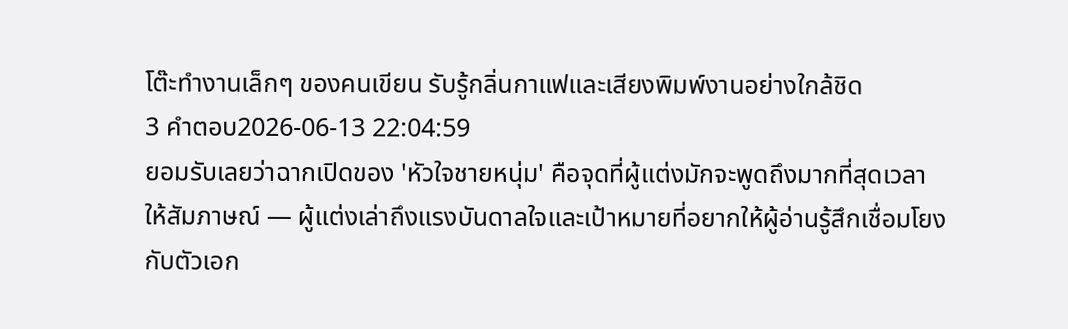โต๊ะทำงานเล็กๆ ของคนเขียน รับรู้กลิ่นกาแฟและเสียงพิมพ์งานอย่างใกล้ชิด
3 คำตอบ2026-06-13 22:04:59
ยอมรับเลยว่าฉากเปิดของ 'หัวใจชายหนุ่ม' คือจุดที่ผู้แต่งมักจะพูดถึงมากที่สุดเวลาให้สัมภาษณ์ — ผู้แต่งเล่าถึงแรงบันดาลใจและเป้าหมายที่อยากให้ผู้อ่านรู้สึกเชื่อมโยงกับตัวเอก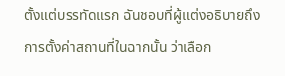ตั้งแต่บรรทัดแรก ฉันชอบที่ผู้แต่งอธิบายถึงการตั้งค่าสถานที่ในฉากนั้น ว่าเลือก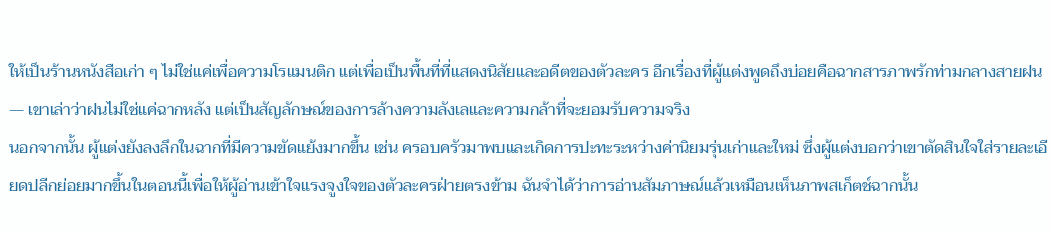ให้เป็นร้านหนังสือเก่า ๆ ไม่ใช่แค่เพื่อความโรแมนติก แต่เพื่อเป็นพื้นที่ที่แสดงนิสัยและอดีตของตัวละคร อีกเรื่องที่ผู้แต่งพูดถึงบ่อยคือฉากสารภาพรักท่ามกลางสายฝน — เขาเล่าว่าฝนไม่ใช่แค่ฉากหลัง แต่เป็นสัญลักษณ์ของการล้างความลังเลและความกล้าที่จะยอมรับความจริง
นอกจากนั้น ผู้แต่งยังลงลึกในฉากที่มีความขัดแย้งมากขึ้น เช่น ครอบครัวมาพบและเกิดการปะทะระหว่างค่านิยมรุ่นเก่าและใหม่ ซึ่งผู้แต่งบอกว่าเขาตัดสินใจใส่รายละเอียดปลีกย่อยมากขึ้นในตอนนี้เพื่อให้ผู้อ่านเข้าใจแรงจูงใจของตัวละครฝ่ายตรงข้าม ฉันจำได้ว่าการอ่านสัมภาษณ์แล้วเหมือนเห็นภาพสเก็ตช์ฉากนั้น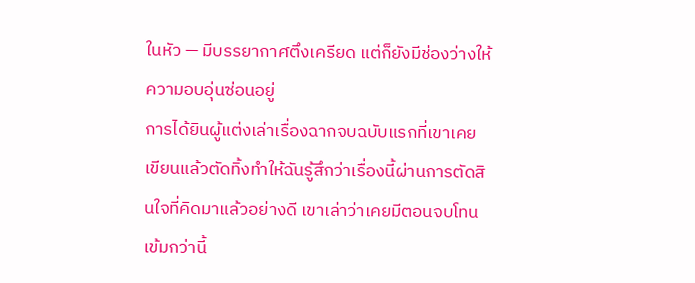ในหัว — มีบรรยากาศตึงเครียด แต่ก็ยังมีช่องว่างให้ความอบอุ่นซ่อนอยู่
การได้ยินผู้แต่งเล่าเรื่องฉากจบฉบับแรกที่เขาเคยเขียนแล้วตัดทิ้งทำให้ฉันรู้สึกว่าเรื่องนี้ผ่านการตัดสินใจที่คิดมาแล้วอย่างดี เขาเล่าว่าเคยมีตอนจบโทนเข้มกว่านี้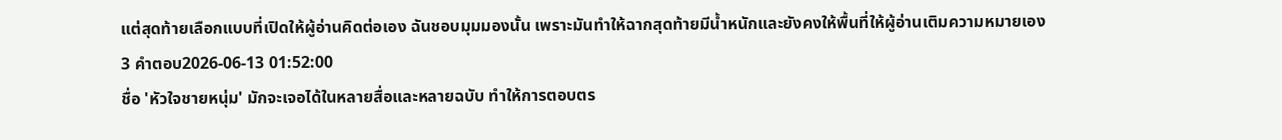แต่สุดท้ายเลือกแบบที่เปิดให้ผู้อ่านคิดต่อเอง ฉันชอบมุมมองนั้น เพราะมันทำให้ฉากสุดท้ายมีน้ำหนักและยังคงให้พื้นที่ให้ผู้อ่านเติมความหมายเอง
3 คำตอบ2026-06-13 01:52:00
ชื่อ 'หัวใจชายหนุ่ม' มักจะเจอได้ในหลายสื่อและหลายฉบับ ทำให้การตอบตร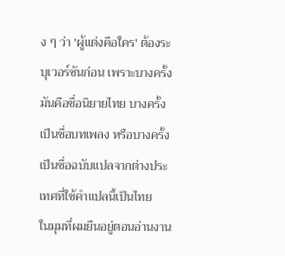ง ๆ ว่า 'ผู้แต่งคือใคร' ต้องระบุเวอร์ชันก่อน เพราะบางครั้งมันคือชื่อนิยายไทย บางครั้งเป็นชื่อบทเพลง หรือบางครั้งเป็นชื่อฉบับแปลจากต่างประเทศที่ใช้คำแปลนี้เป็นไทย
ในมุมที่ผมยืนอยู่ตอนอ่านงาน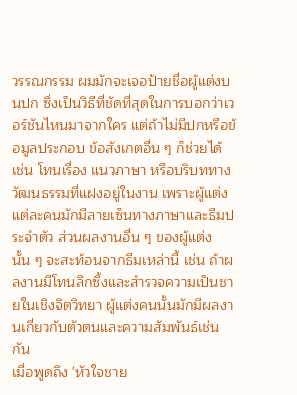วรรณกรรม ผมมักจะเจอป้ายชื่อผู้แต่งบนปก ซึ่งเป็นวิธีที่ชัดที่สุดในการบอกว่าเวอร์ชันไหนมาจากใคร แต่ถ้าไม่มีปกหรือข้อมูลประกอบ ข้อสังเกตอื่น ๆ ก็ช่วยได้ เช่น โทนเรื่อง แนวภาษา หรือบริบททางวัฒนธรรมที่แฝงอยู่ในงาน เพราะผู้แต่งแต่ละคนมักมีลายเซ็นทางภาษาและธีมประจำตัว ส่วนผลงานอื่น ๆ ของผู้แต่งนั้น ๆ จะสะท้อนจากธีมเหล่านี้ เช่น ถ้าผลงานมีโทนลึกซึ้งและสำรวจความเป็นชายในเชิงจิตวิทยา ผู้แต่งคนนั้นมักมีผลงานเกี่ยวกับตัวตนและความสัมพันธ์เช่นกัน
เมื่อพูดถึง 'หัวใจชาย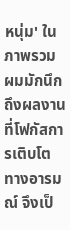หนุ่ม' ในภาพรวม ผมมักนึกถึงผลงานที่โฟกัสการเติบโตทางอารมณ์ จึงเป็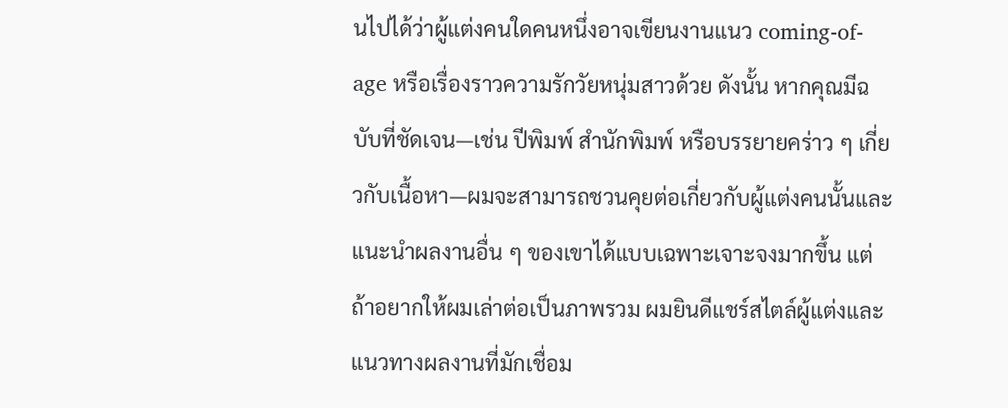นไปได้ว่าผู้แต่งคนใดคนหนึ่งอาจเขียนงานแนว coming-of-age หรือเรื่องราวความรักวัยหนุ่มสาวด้วย ดังนั้น หากคุณมีฉบับที่ชัดเจน—เช่น ปีพิมพ์ สำนักพิมพ์ หรือบรรยายคร่าว ๆ เกี่ยวกับเนื้อหา—ผมจะสามารถชวนคุยต่อเกี่ยวกับผู้แต่งคนนั้นและแนะนำผลงานอื่น ๆ ของเขาได้แบบเฉพาะเจาะจงมากขึ้น แต่ถ้าอยากให้ผมเล่าต่อเป็นภาพรวม ผมยินดีแชร์สไตล์ผู้แต่งและแนวทางผลงานที่มักเชื่อม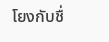โยงกับชื่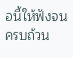อนี้ให้ฟังจนครบถ้วน